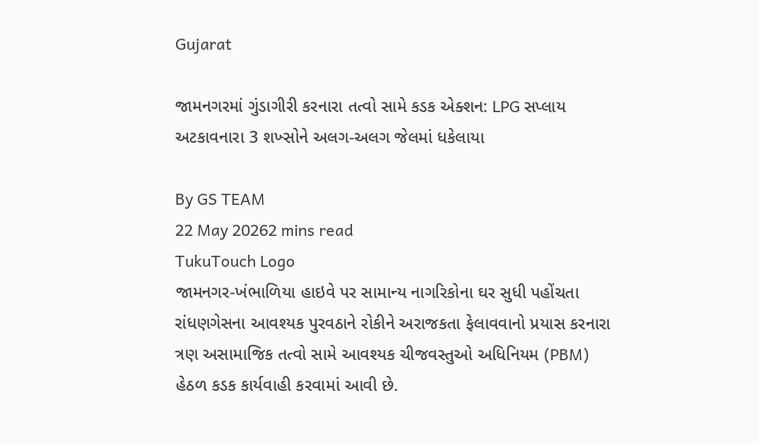Gujarat

જામનગરમાં ગુંડાગીરી કરનારા તત્વો સામે કડક એક્શન: LPG સપ્લાય અટકાવનારા 3 શખ્સોને અલગ-અલગ જેલમાં ધકેલાયા

By GS TEAM
22 May 20262 mins read
TukuTouch Logo
જામનગર-ખંભાળિયા હાઇવે પર સામાન્ય નાગરિકોના ઘર સુધી પહોંચતા રાંધણગેસના આવશ્યક પુરવઠાને રોકીને અરાજકતા ફેલાવવાનો પ્રયાસ કરનારા ત્રણ અસામાજિક તત્વો સામે આવશ્યક ચીજવસ્તુઓ અધિનિયમ (PBM) હેઠળ કડક કાર્યવાહી કરવામાં આવી છે.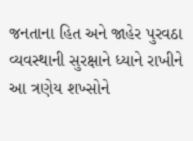જનતાના હિત અને જાહેર પુરવઠા વ્યવસ્થાની સુરક્ષાને ધ્યાને રાખીને આ ત્રણેય શખ્સોને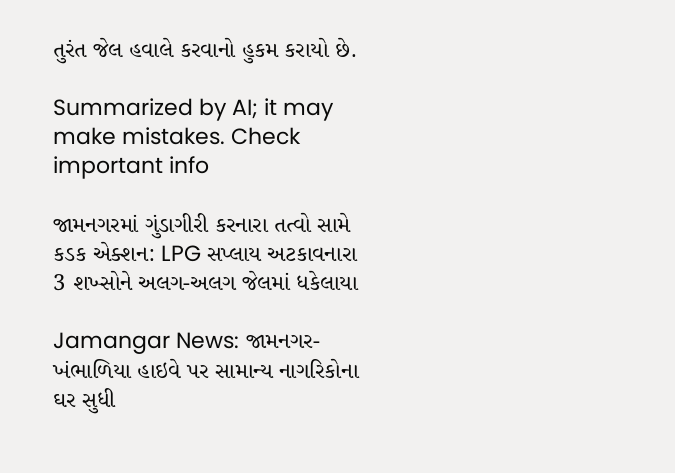તુરંત જેલ હવાલે કરવાનો હુકમ કરાયો છે.

Summarized by AI; it may make mistakes. Check important info

જામનગરમાં ગુંડાગીરી કરનારા તત્વો સામે કડક એક્શન: LPG સપ્લાય અટકાવનારા 3 શખ્સોને અલગ-અલગ જેલમાં ધકેલાયા

Jamangar News: જામનગર-ખંભાળિયા હાઇવે પર સામાન્ય નાગરિકોના ઘર સુધી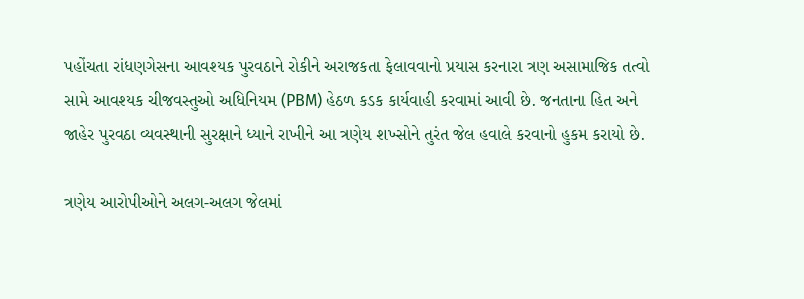પહોંચતા રાંધણગેસના આવશ્યક પુરવઠાને રોકીને અરાજકતા ફેલાવવાનો પ્રયાસ કરનારા ત્રણ અસામાજિક તત્વો સામે આવશ્યક ચીજવસ્તુઓ અધિનિયમ (PBM) હેઠળ કડક કાર્યવાહી કરવામાં આવી છે. જનતાના હિત અને જાહેર પુરવઠા વ્યવસ્થાની સુરક્ષાને ધ્યાને રાખીને આ ત્રણેય શખ્સોને તુરંત જેલ હવાલે કરવાનો હુકમ કરાયો છે.

ત્રણેય આરોપીઓને અલગ-અલગ જેલમાં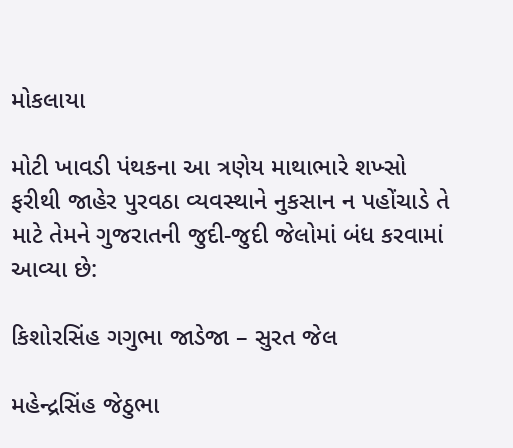મોકલાયા

મોટી ખાવડી પંથકના આ ત્રણેય માથાભારે શખ્સો ફરીથી જાહેર પુરવઠા વ્યવસ્થાને નુકસાન ન પહોંચાડે તે માટે તેમને ગુજરાતની જુદી-જુદી જેલોમાં બંધ કરવામાં આવ્યા છે:

કિશોરસિંહ ગગુભા જાડેજા – સુરત જેલ

મહેન્દ્રસિંહ જેઠુભા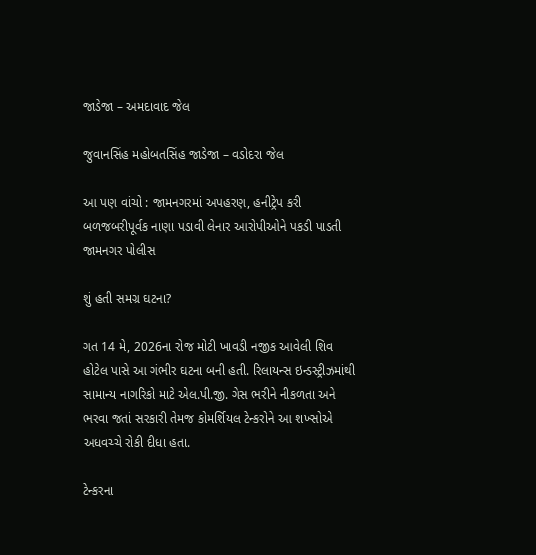જાડેજા – અમદાવાદ જેલ

જુવાનસિંહ મહોબતસિંહ જાડેજા – વડોદરા જેલ

આ પણ વાંચો : જામનગરમાં અપહરણ, હનીટ્રેપ કરી બળજબરીપૂર્વક નાણા પડાવી લેનાર આરોપીઓને પકડી પાડતી જામનગર પોલીસ

શું હતી સમગ્ર ઘટના?

ગત 14 મે, 2026ના રોજ મોટી ખાવડી નજીક આવેલી શિવ હોટેલ પાસે આ ગંભીર ઘટના બની હતી. રિલાયન્સ ઇન્ડસ્ટ્રીઝમાંથી સામાન્ય નાગરિકો માટે એલ.પી.જી. ગેસ ભરીને નીકળતા અને ભરવા જતાં સરકારી તેમજ કોમર્શિયલ ટેન્કરોને આ શખ્સોએ અધવચ્ચે રોકી દીધા હતા.

ટેન્કરના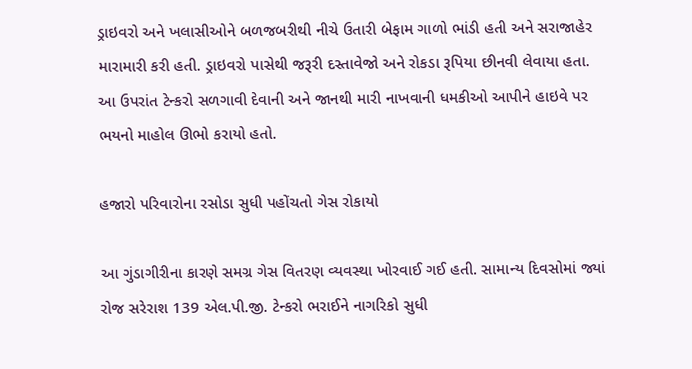ડ્રાઇવરો અને ખલાસીઓને બળજબરીથી નીચે ઉતારી બેફામ ગાળો ભાંડી હતી અને સરાજાહેર મારામારી કરી હતી. ડ્રાઇવરો પાસેથી જરૂરી દસ્તાવેજો અને રોકડા રૂપિયા છીનવી લેવાયા હતા. આ ઉપરાંત ટેન્કરો સળગાવી દેવાની અને જાનથી મારી નાખવાની ધમકીઓ આપીને હાઇવે પર ભયનો માહોલ ઊભો કરાયો હતો.

હજારો પરિવારોના રસોડા સુધી પહોંચતો ગેસ રોકાયો

આ ગુંડાગીરીના કારણે સમગ્ર ગેસ વિતરણ વ્યવસ્થા ખોરવાઈ ગઈ હતી. સામાન્ય દિવસોમાં જ્યાં રોજ સરેરાશ 139 એલ.પી.જી. ટેન્કરો ભરાઈને નાગરિકો સુધી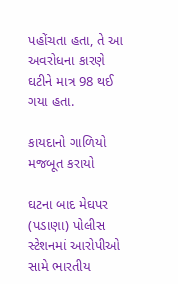પહોંચતા હતા, તે આ અવરોધના કારણે ઘટીને માત્ર 98 થઈ ગયા હતા.

કાયદાનો ગાળિયો મજબૂત કરાયો

ઘટના બાદ મેઘપર (પડાણા) પોલીસ સ્ટેશનમાં આરોપીઓ સામે ભારતીય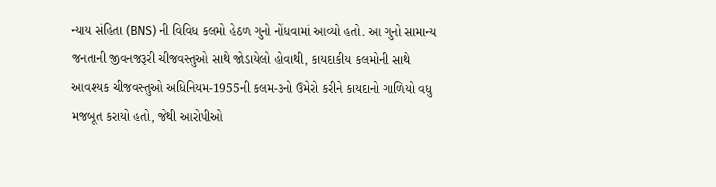ન્યાય સંહિતા (BNS) ની વિવિધ કલમો હેઠળ ગુનો નોંધવામાં આવ્યો હતો. આ ગુનો સામાન્ય જનતાની જીવનજરૂરી ચીજવસ્તુઓ સાથે જોડાયેલો હોવાથી, કાયદાકીય કલમોની સાથે આવશ્યક ચીજવસ્તુઓ અધિનિયમ-1955ની કલમ-૩નો ઉમેરો કરીને કાયદાનો ગાળિયો વધુ મજબૂત કરાયો હતો, જેથી આરોપીઓ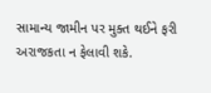સામાન્ય જામીન પર મુક્ત થઈને ફરી અરાજકતા ન ફેલાવી શકે.